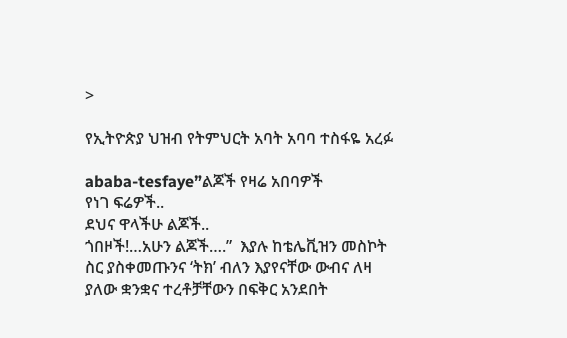>

የኢትዮጵያ ህዝብ የትምህርት አባት አባባ ተስፋዬ አረፉ

ababa-tesfaye”ልጆች የዛሬ አበባዎች
የነገ ፍሬዎች..
ደህና ዋላችሁ ልጆች..
ጎበዞች!…አሁን ልጆች….”  እያሉ ከቴሌቪዝን መስኮት ስር ያስቀመጡንና ‘ትክ’ ብለን እያየናቸው ውብና ለዛ ያለው ቋንቋና ተረቶቻቸውን በፍቅር አንደበት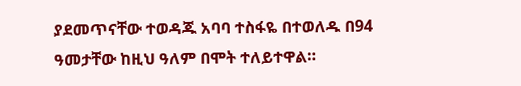ያደመጥናቸው ተወዳጁ አባባ ተስፋዬ በተወለዱ በ94 ዓመታቸው ከዚህ ዓለም በሞት ተለይተዋል።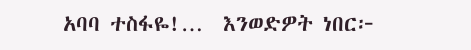አባባ ተስፋዬ!…  እንወድዎት ነበር፦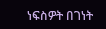ነፍስዎት በገነት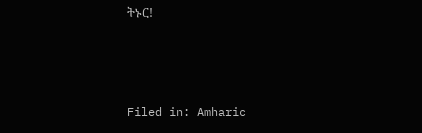ትኑር!



Filed in: Amharic